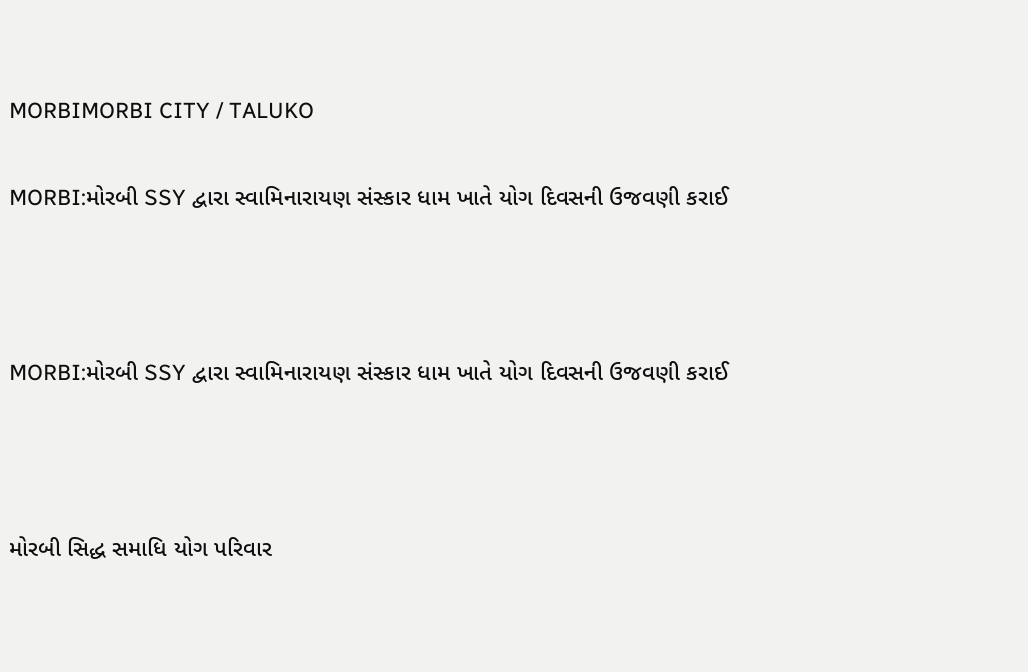MORBIMORBI CITY / TALUKO

MORBI:મોરબી SSY દ્વારા સ્વામિનારાયણ સંસ્કાર ધામ ખાતે યોગ દિવસની ઉજવણી કરાઈ



MORBI:મોરબી SSY દ્વારા સ્વામિનારાયણ સંસ્કાર ધામ ખાતે યોગ દિવસની ઉજવણી કરાઈ



મોરબી સિદ્ધ સમાધિ યોગ પરિવાર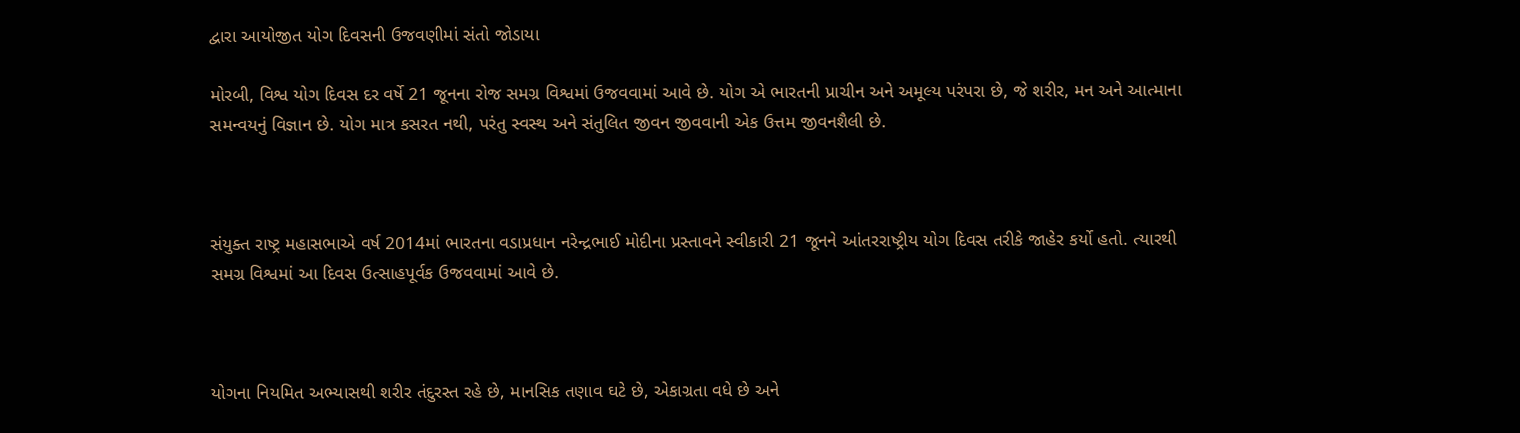દ્વારા આયોજીત યોગ દિવસની ઉજવણીમાં સંતો જોડાયા

મોરબી, વિશ્વ યોગ દિવસ દર વર્ષે 21 જૂનના રોજ સમગ્ર વિશ્વમાં ઉજવવામાં આવે છે. યોગ એ ભારતની પ્રાચીન અને અમૂલ્ય પરંપરા છે, જે શરીર, મન અને આત્માના સમન્વયનું વિજ્ઞાન છે. યોગ માત્ર કસરત નથી, પરંતુ સ્વસ્થ અને સંતુલિત જીવન જીવવાની એક ઉત્તમ જીવનશૈલી છે.



સંયુક્ત રાષ્ટ્ર મહાસભાએ વર્ષ 2014માં ભારતના વડાપ્રધાન નરેન્દ્રભાઈ મોદીના પ્રસ્તાવને સ્વીકારી 21 જૂનને આંતરરાષ્ટ્રીય યોગ દિવસ તરીકે જાહેર કર્યો હતો. ત્યારથી સમગ્ર વિશ્વમાં આ દિવસ ઉત્સાહપૂર્વક ઉજવવામાં આવે છે.



યોગના નિયમિત અભ્યાસથી શરીર તંદુરસ્ત રહે છે, માનસિક તણાવ ઘટે છે, એકાગ્રતા વધે છે અને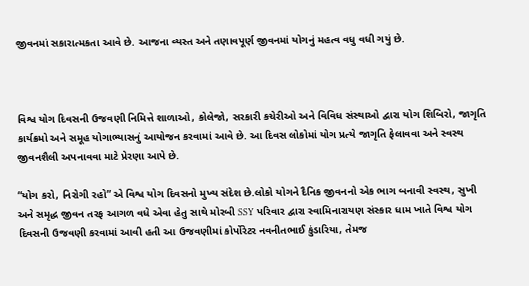જીવનમાં સકારાત્મકતા આવે છે. આજના વ્યસ્ત અને તણાવપૂર્ણ જીવનમાં યોગનું મહત્વ વધુ વધી ગયું છે.



વિશ્વ યોગ દિવસની ઉજવણી નિમિત્તે શાળાઓ, કોલેજો, સરકારી કચેરીઓ અને વિવિધ સંસ્થાઓ દ્વારા યોગ શિબિરો, જાગૃતિ કાર્યક્રમો અને સમૂહ યોગાભ્યાસનું આયોજન કરવામાં આવે છે. આ દિવસ લોકોમાં યોગ પ્રત્યે જાગૃતિ ફેલાવવા અને સ્વસ્થ જીવનશૈલી અપનાવવા માટે પ્રેરણા આપે છે.

“યોગ કરો, નિરોગી રહો” એ વિશ્વ યોગ દિવસનો મુખ્ય સંદેશ છે.લોકો યોગને દૈનિક જીવનનો એક ભાગ બનાવી સ્વસ્થ, સુખી અને સમૃદ્ધ જીવન તરફ આગળ વધે એવા હેતુ સાથે મોરબી SSY પરિવાર દ્વારા સ્વામિનારાયણ સંસ્કાર ધામ ખાતે વિશ્વ યોગ દિવસની ઉજવણી કરવામાં આવી હતી આ ઉજવણીમાં કોર્પોરેટર નવનીતભાઈ કુંડારિયા, તેમજ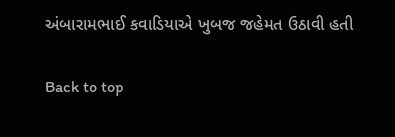અંબારામભાઈ કવાડિયાએ ખુબજ જહેમત ઉઠાવી હતી

Back to top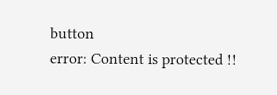button
error: Content is protected !!